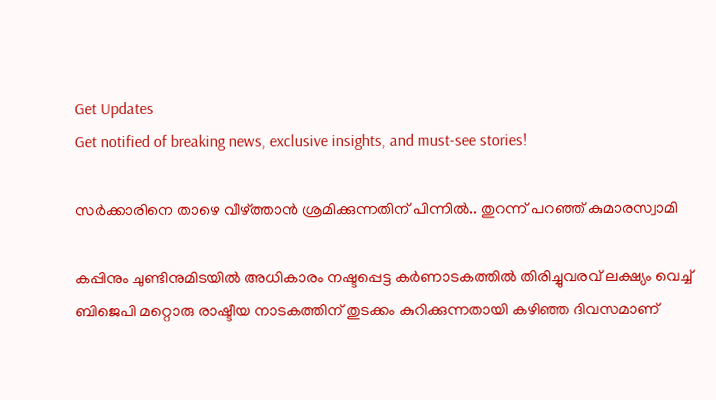Get Updates
Get notified of breaking news, exclusive insights, and must-see stories!

സര്‍ക്കാരിനെ താഴെ വീഴ്ത്താന്‍ ശ്രമിക്കുന്നതിന് പിന്നില്‍.. തുറന്ന് പറഞ്ഞ് കുമാരസ്വാമി

കപ്പിനും ചുണ്ടിനുമിടയില്‍ അധികാരം നഷ്ടപ്പെട്ട കര്‍ണാടകത്തില്‍ തിരിച്ചുവരവ് ലക്ഷ്യം വെച്ച് ബിജെപി മറ്റൊരു രാഷ്ടീയ നാടകത്തിന് തുടക്കം കുറിക്കുന്നതായി കഴിഞ്ഞ ദിവസമാണ്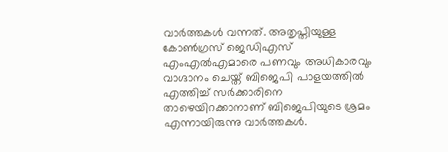വാര്‍ത്തകള്‍ വന്നത്. അതൃപ്തിയുള്ള കോണ്‍ഗ്രസ് ജെഡിഎസ് എംഎല്‍എമാരെ പണവും അധികാരവും വാഗ്ദാനം ചെയ്ത് ബിജെപി പാളയത്തില്‍ എത്തിച്ച് സര്‍ക്കാരിനെ താഴെയിറക്കാനാണ് ബിജെപിയുടെ ശ്രമം എന്നായിരുന്നു വാര്‍ത്തകള്‍.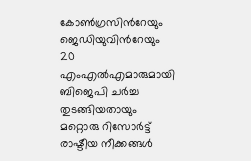കോണ്‍ഗ്രസിന്‍റേയും ജെഡിയുവിന്‍റേയും 20 എംഎല്‍എമാരുമായി ബിജെപി ചര്‍ച്ച തുടങ്ങിയതായും മറ്റൊരു റിസോര്‍ട്ട് രാഷ്ടീയ നീക്കങ്ങള്‍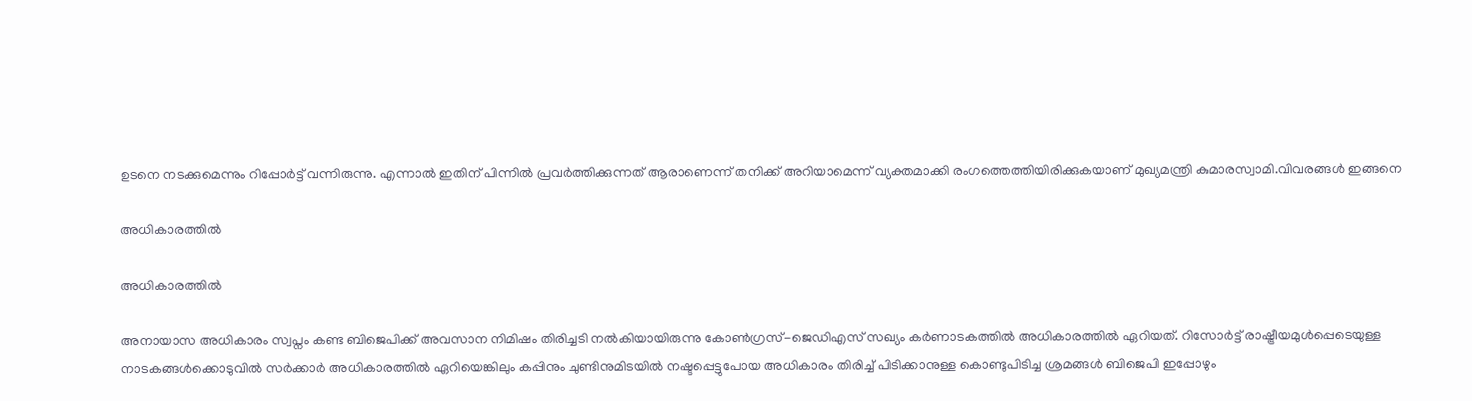ഉടനെ നടക്കുമെന്നും റിപ്പോര്‍ട്ട് വന്നിരുന്നു. എന്നാല്‍ ഇതിന് പിന്നില്‍ പ്രവര്‍ത്തിക്കുന്നത് ആരാണെന്ന് തനിക്ക് അറിയാമെന്ന് വ്യക്തമാക്കി രംഗത്തെത്തിയിരിക്കുകയാണ് മുഖ്യമന്ത്രി കുമാരസ്വാമി.വിവരങ്ങള്‍ ഇങ്ങനെ

അധികാരത്തില്‍

അധികാരത്തില്‍

അനായാസ അധികാരം സ്വപ്നം കണ്ട ബിജെപിക്ക് അവസാന നിമിഷം തിരിച്ചടി നല്‍കിയായിരുന്നു കോണ്‍ഗ്രസ്-ജെഡിഎസ് സഖ്യം കര്‍ണാടകത്തില്‍ അധികാരത്തില്‍ ഏറിയത്. റിസോര്‍ട്ട് രാഷ്ട്രീയമുള്‍പ്പെടെയുള്ള നാടകങ്ങള്‍ക്കൊടുവില്‍ സര്‍ക്കാര്‍ അധികാരത്തില്‍ ഏറിയെങ്കിലും കപ്പിനും ചുണ്ടിനുമിടയില്‍ നഷ്ടപ്പെട്ടുപോയ അധികാരം തിരിച്ച് പിടിക്കാനുള്ള കൊണ്ടുപിടിച്ച ശ്രമങ്ങള്‍ ബിജെപി ഇപ്പോഴും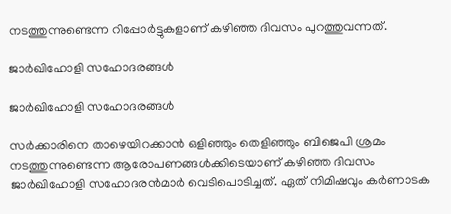നടത്തുന്നുണ്ടെന്ന റിപ്പോര്‍ട്ടുകളാണ് കഴിഞ്ഞ ദിവസം പുറത്തുവന്നത്.

ജാര്‍ഖിഹോളി സഹോദരങ്ങള്‍

ജാര്‍ഖിഹോളി സഹോദരങ്ങള്‍

സര്‍ക്കാരിനെ താഴെയിറക്കാന്‍ ഒളിഞ്ഞും തെളിഞ്ഞും ബിജെപി ശ്രമം നടത്തുന്നുണ്ടെന്ന ആരോപണങ്ങള്‍ക്കിടെയാണ് കഴിഞ്ഞ ദിവസം ജാര്‍ഖിഹോളി സഹോദരന്‍മാര്‍ വെടിപൊടിച്ചത്. ഏത് നിമിഷവും കര്‍ണാടക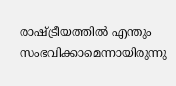രാഷ്ട്രീയത്തില്‍ എന്തും സംഭവിക്കാമെന്നായിരുന്നു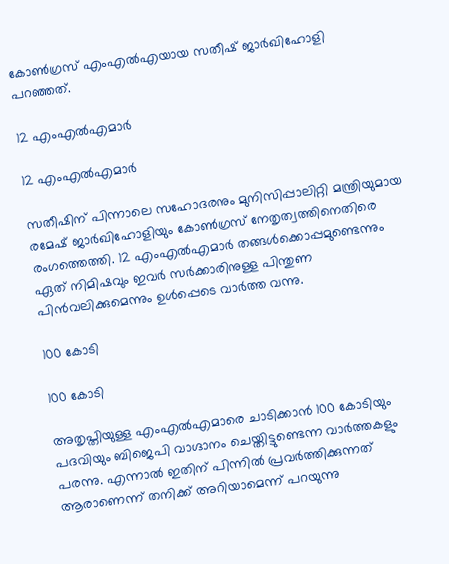കോണ്‍ഗ്രസ് എംഎല്‍എയായ സതീഷ് ജാര്‍ഖിഹോളി പറഞ്ഞത്.

12 എംഎല്‍എമാര്‍

12 എംഎല്‍എമാര്‍

സതീഷിന് പിന്നാലെ സഹോദരനും മുനിസിപ്പാലിറ്റി മന്ത്രിയുമായ രമേഷ് ജാര്‍ഖിഹോളിയും കോണ്‍ഗ്രസ് നേതൃത്വത്തിനെതിരെ രംഗത്തെത്തി. 12 എംഎല്‍എമാര്‍ തങ്ങള്‍ക്കൊപ്പമുണ്ടെന്നും ഏത് നിമിഷവും ഇവര്‍ സര്‍ക്കാരിനുള്ള പിന്തുണ പിന്‍വലിക്കുമെന്നും ഉള്‍പ്പെടെ വാര്‍ത്ത വന്നു.

100 കോടി

100 കോടി

അതൃപ്തിയുള്ള എംഎല്‍എമാരെ ചാടിക്കാന്‍ 100 കോടിയും പദവിയും ബിജെപി വാഗ്ദാനം ചെയ്തിട്ടുണ്ടെന്ന വാര്‍ത്തകളും പരന്നു. എന്നാല്‍ ഇതിന് പിന്നില്‍ പ്രവര്‍ത്തിക്കുന്നത് ആരാണെന്ന് തനിക്ക് അറിയാമെന്ന് പറയുന്നു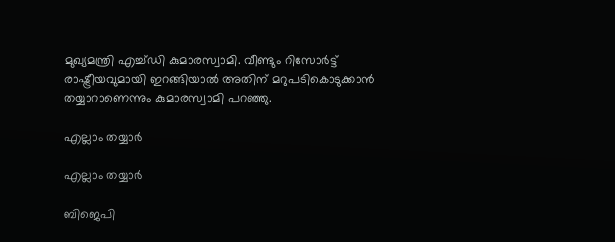മുഖ്യമന്ത്രി എച്ച്ഡി കുമാരസ്വാമി. വീണ്ടും റിസോര്‍ട്ട് രാഷ്ട്രീയവുമായി ഇറങ്ങിയാല്‍ അതിന് മറുപടികൊടുക്കാന്‍ തയ്യാറാണെന്നും കുമാരസ്വാമി പറഞ്ഞു.

എല്ലാം തയ്യാര്‍

എല്ലാം തയ്യാര്‍

ബിജെപി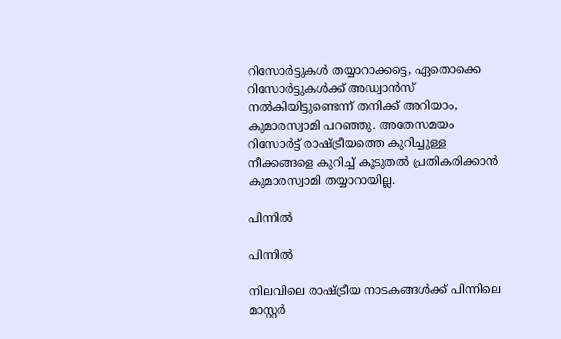റിസോര്‍ട്ടുകള്‍ തയ്യാറാക്കട്ടെ, ഏതൊക്കെ റിസോര്‍ട്ടുകള്‍ക്ക് അഡ്വാന്‍സ് നല്‍കിയിട്ടുണ്ടെന്ന് തനിക്ക് അറിയാം, കുമാരസ്വാമി പറഞ്ഞു. അതേസമയം റിസോര്‍ട്ട് രാഷ്ട്രീയത്തെ കുറിച്ചുള്ള നീക്കങ്ങളെ കുറിച്ച് കൂടുതല്‍ പ്രതികരിക്കാന്‍ കുമാരസ്വാമി തയ്യാറായില്ല.

പിന്നില്‍

പിന്നില്‍

നിലവിലെ രാഷ്ട്രീയ നാടകങ്ങള്‍ക്ക് പിന്നിലെ മാസ്റ്റര്‍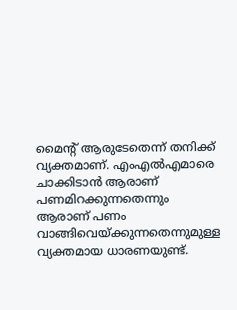മൈന്‍റ് ആരുടേതെന്ന് തനിക്ക് വ്യക്തമാണ്. എംഎല്‍എമാരെ ചാക്കിടാന്‍ ആരാണ് പണമിറക്കുന്നതെന്നും ആരാണ് പണം വാങ്ങിവെയ്ക്കുന്നതെന്നുമുള്ള വ്യക്തമായ ധാരണയുണ്ട്.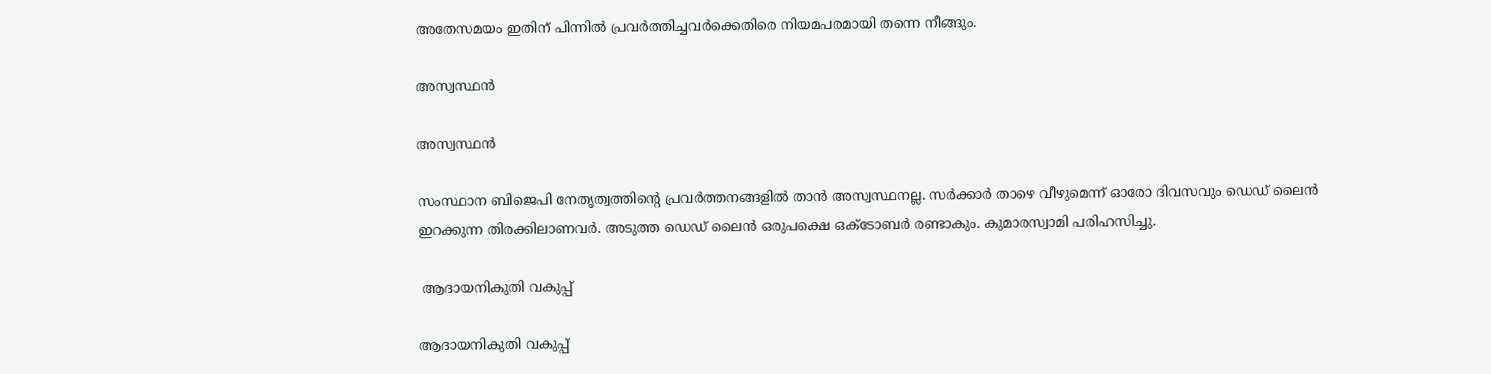അതേസമയം ഇതിന് പിന്നില്‍ പ്രവര്‍ത്തിച്ചവര്‍ക്കെതിരെ നിയമപരമായി തന്നെ നീങ്ങും.

അസ്വസ്ഥന്‍

അസ്വസ്ഥന്‍

സംസ്ഥാന ബിജെപി നേതൃത്വത്തിന്‍റെ പ്രവര്‍ത്തനങ്ങളില്‍ താന്‍ അസ്വസ്ഥനല്ല. സര്‍ക്കാര്‍ താഴെ വീഴുമെന്ന് ഓരോ ദിവസവും ഡെഡ് ലൈന്‍ ഇറക്കുന്ന തിരക്കിലാണവര്‍. അടുത്ത ഡെഡ് ലൈന്‍ ഒരുപക്ഷെ ഒക്ടോബര്‍ രണ്ടാകും. കുമാരസ്വാമി പരിഹസിച്ചു.

 ആദായനികുതി വകുപ്പ്

ആദായനികുതി വകുപ്പ്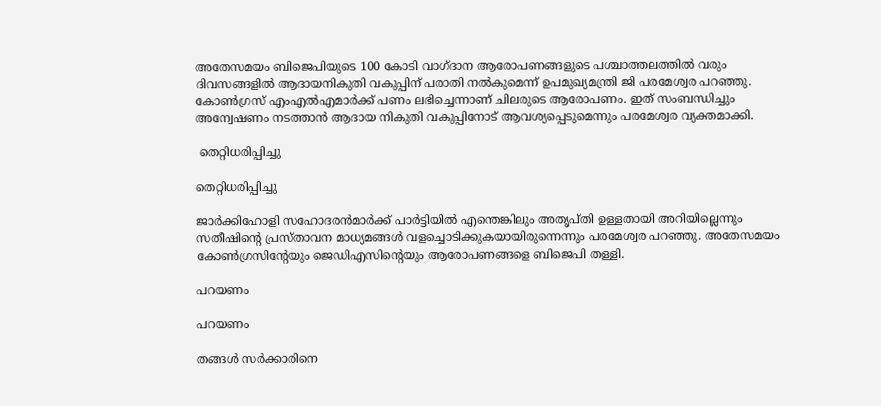അതേസമയം ബിജെപിയുടെ 100 കോടി വാഗ്ദാന ആരോപണങ്ങളുടെ പശ്ചാത്തലത്തില്‍ വരും ദിവസങ്ങളില്‍ ആദായനികുതി വകുപ്പിന് പരാതി നല്‍കുമെന്ന് ഉപമുഖ്യമന്ത്രി ജി പരമേശ്വര പറഞ്ഞു. കോണ്‍ഗ്രസ് എംഎല്‍എമാര്‍ക്ക് പണം ലഭിച്ചെന്നാണ് ചിലരുടെ ആരോപണം. ഇത് സംബന്ധിച്ചും അന്വേഷണം നടത്താന്‍ ആദായ നികുതി വകുപ്പിനോട് ആവശ്യപ്പെടുമെന്നും പരമേശ്വര വ്യക്തമാക്കി.

 തെറ്റിധരിപ്പിച്ചു

തെറ്റിധരിപ്പിച്ചു

ജാര്‍ക്കിഹോളി സഹോദരന്‍മാര്‍ക്ക് പാര്‍ട്ടിയില്‍ എന്തെങ്കിലും അതൃപ്തി ഉള്ളതായി അറിയില്ലെന്നും സതീഷിന്‍റെ പ്രസ്താവന മാധ്യമങ്ങള്‍ വളച്ചൊടിക്കുകയായിരുന്നെന്നും പരമേശ്വര പറഞ്ഞു. അതേസമയം കോണ്‍ഗ്രസിന്‍റേയും ജെഡിഎസിന്‍റെയും ആരോപണങ്ങളെ ബിജെപി തള്ളി.

പറയണം

പറയണം

തങ്ങള്‍ സര്‍ക്കാരിനെ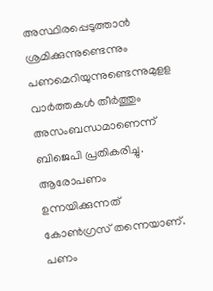അസ്ഥിരപ്പെടുത്താന്‍ ശ്രമിക്കുന്നുണ്ടെന്നും പണമെറിയുന്നുണ്ടെന്നുമുളള വാര്‍ത്തകള്‍ തീര്‍ത്തും അസംബന്ധമാണെന്ന് ബിജെപി പ്രതികരിച്ചു. ആരോപണം ഉന്നയിക്കുന്നത് കോണ്‍ഗ്രസ് തന്നെയാണ്. പണം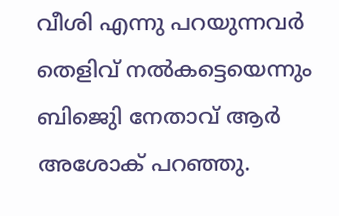വീശി എന്നു പറയുന്നവര്‍ തെളിവ് നല്‍കട്ടെയെന്നും ബിജെുി നേതാവ് ആര്‍ അശോക് പറഞ്ഞു.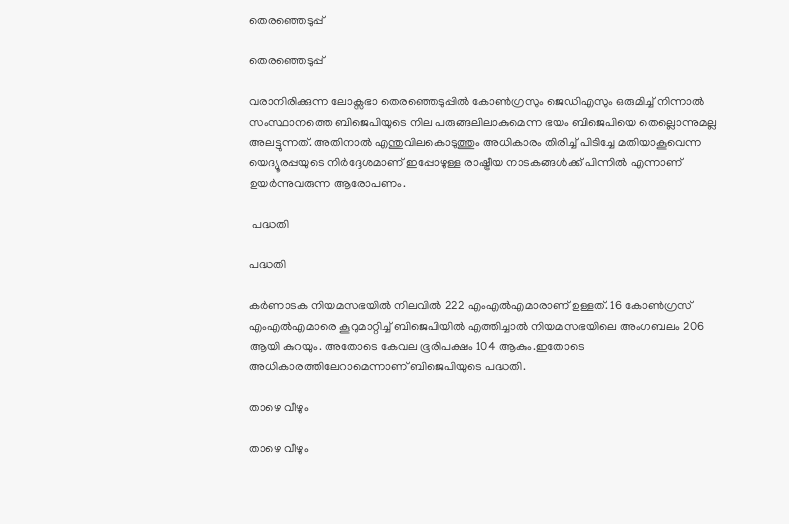തെരഞ്ഞെടുപ്പ്

തെരഞ്ഞെടുപ്പ്

വരാനിരിക്കുന്ന ലോക്സഭാ തെരഞ്ഞെടുപ്പില്‍ കോണ്‍ഗ്രസും ജെഡിഎസും ഒരുമിച്ച് നിന്നാല്‍ സംസ്ഥാനത്തെ ബിജെപിയുടെ നില പരുങ്ങലിലാകുമെന്ന ഭയം ബിജെപിയെ തെല്ലൊന്നുമല്ല അലട്ടുന്നത്. അതിനാല്‍ എന്തുവിലകൊടുത്തും അധികാരം തിരിച്ച് പിടിച്ചേ മതിയാകൂവെന്ന യെദ്യൂരപ്പയുടെ നിര്‍ദ്ദേശമാണ് ഇപ്പോഴുള്ള രാഷ്ട്രീയ നാടകങ്ങള്‍ക്ക് പിന്നില്‍ എന്നാണ് ഉയര്‍ന്നുവരുന്ന ആരോപണം.

 പദ്ധതി

പദ്ധതി

കര്‍ണാടക നിയമസഭയില്‍ നിലവില്‍ 222 എംഎല്‍എമാരാണ് ഉള്ളത്. 16 കോണ്‍ഗ്രസ് എംഎല്‍എമാരെ കൂറുമാറ്റിച്ച് ബിജെപിയില്‍ എത്തിച്ചാല്‍ നിയമസഭയിലെ അംഗബലം 206 ആയി കുറയും. അതോടെ കേവല ഭൂരിപക്ഷം 104 ആകും.ഇതോടെ അധികാരത്തിലേറാമെന്നാണ് ബിജെപിയുടെ പദ്ധതി.

താഴെ വീഴും

താഴെ വീഴും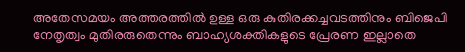അതേസമയം അത്തരത്തില്‍ ഉള്ള ഒരു കുതിരക്കച്ചവടത്തിനും ബിജെപി നേതൃത്വം മുതിരരുതെന്നും ബാഹ്യശക്തികളുടെ പ്രേരണ ഇല്ലാതെ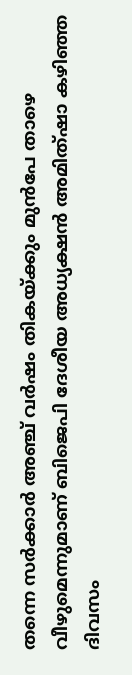തന്നെ സര്‍ക്കാര്‍ അഞ്ച് വര്‍ഷം തികയ്ക്കും മുന്‍പേ താഴെ വീഴുമെന്നുമാണ് ബിജെപി ദേശീയ അധ്യക്ഷന്‍ അമിത്ഷാ കഴിഞ്ഞ ദിവസം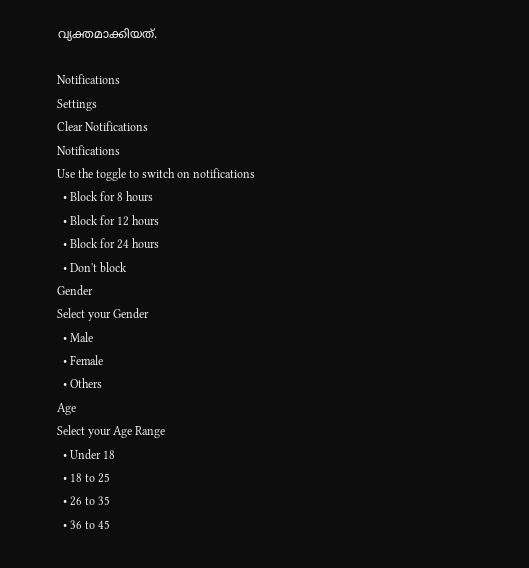വ്യക്തമാക്കിയത്.

Notifications
Settings
Clear Notifications
Notifications
Use the toggle to switch on notifications
  • Block for 8 hours
  • Block for 12 hours
  • Block for 24 hours
  • Don't block
Gender
Select your Gender
  • Male
  • Female
  • Others
Age
Select your Age Range
  • Under 18
  • 18 to 25
  • 26 to 35
  • 36 to 45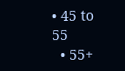• 45 to 55
  • 55+